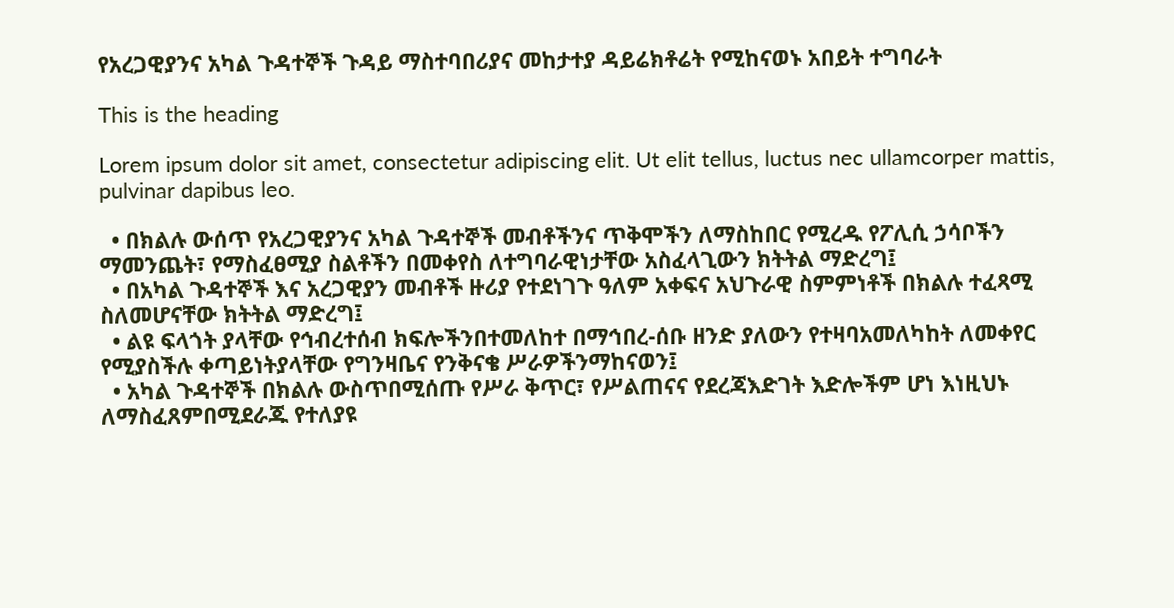የአረጋዊያንና አካል ጉዳተኞች ጉዳይ ማስተባበሪያና መከታተያ ዳይሬክቶሬት የሚከናወኑ አበይት ተግባራት

This is the heading

Lorem ipsum dolor sit amet, consectetur adipiscing elit. Ut elit tellus, luctus nec ullamcorper mattis, pulvinar dapibus leo.

  • በክልሉ ውሰጥ የአረጋዊያንና አካል ጉዳተኞች መብቶችንና ጥቅሞችን ለማስከበር የሚረዱ የፖሊሲ ኃሳቦችን ማመንጨት፣ የማስፈፀሚያ ስልቶችን በመቀየስ ለተግባራዊነታቸው አስፈላጊውን ክትትል ማድረግ፤
  • በአካል ጉዳተኞች እና አረጋዊያን መብቶች ዙሪያ የተደነገጉ ዓለም አቀፍና አህጉራዊ ስምምነቶች በክልሉ ተፈጻሚ ስለመሆናቸው ክትትል ማድረግ፤
  • ልዩ ፍላጎት ያላቸው የኅብረተሰብ ክፍሎችንበተመለከተ በማኅበረ-ሰቡ ዘንድ ያለውን የተዛባአመለካከት ለመቀየር የሚያስችሉ ቀጣይነትያላቸው የግንዛቤና የንቅናቄ ሥራዎችንማከናወን፤
  • አካል ጉዳተኞች በክልሉ ውስጥበሚሰጡ የሥራ ቅጥር፣ የሥልጠናና የደረጃእድገት እድሎችም ሆነ እነዚህኑ ለማስፈጸምበሚደራጁ የተለያዩ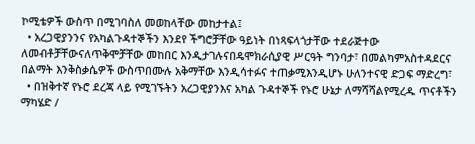ኮሚቴዎች ውስጥ በሚገባስለ መወከላቸው መከታተል፤
  • አረጋዊያንንና የአካልጉዳተኞችን እንደየ ችግሮቻቸው ዓይነት በነጻፍላጎታቸው ተደራጅተው ለመብቶቻቸውናለጥቅሞቻቸው መከበር እንዲታገሉናበዴሞክራሲያዊ ሥርዓት ግንባታ፣ በመልካምአስተዳደርና በልማት እንቅስቃሴዎች ውስጥበሙሉ አቅማቸው እንዲሳተፉና ተጠቃሚእንዲሆኑ ሁለንተናዊ ድጋፍ ማድረግ፣
  • በዝቅተኛ የኑሮ ደረጃ ላይ የሚገኙትን አረጋዊያንእና አካል ጉዳተኞች የኑሮ ሁኔታ ለማሻሻልየሚረዱ ጥናቶችን ማካሄድ /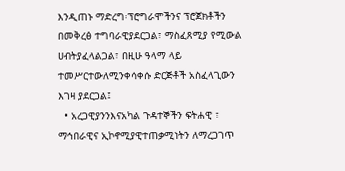እንዲጠኑ ማድረግ፡ፕሮግራሞችንና ፕሮጀክቶችን በመቅረፅ ተግባራዊያደርጋል፣ ማስፈጸሚያ የሚውል ሀብትያፈላልጋል፣ በዚሁ ዓላማ ላይ ተመሥርተውለሚንቀሳቀሱ ድርጅቶች አስፈላጊውን እገዛ ያደርጋል፤
  • አረጋዊያንንእናአካል ጉዳተኞችን ፍትሐዊ ፣ ማኅበራዊና ኢኮኖሚያዊተጠቃሚነትን ለማረጋገጥ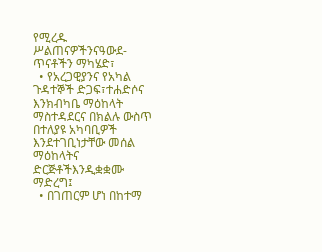የሚረዱ ሥልጠናዎችንናዓውደ-ጥናቶችን ማካሄድ፣
  • የአረጋዊያንና የአካል ጉዳተኞች ድጋፍ፣ተሐድሶና እንክብካቤ ማዕከላት ማስተዳደርና በክልሉ ውስጥ በተለያዩ አካባቢዎች እንደተገቢነታቸው መሰል ማዕከላትና ድርጅቶችእንዲቋቋሙ ማድረግ፤
  • በገጠርም ሆነ በከተማ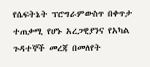የሴፍትኔት ፕሮግራምውስጥ በቀጥታ ተጠቃሚ የሆኑ አረጋዊያንና የአካል ጉዳተኞች መረጃ በመለየት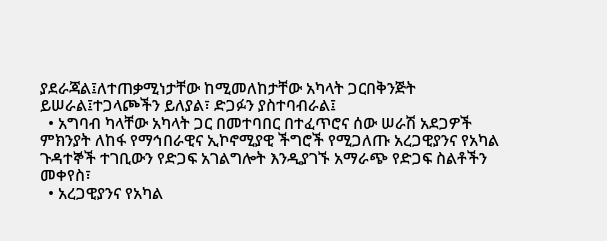ያደራጃል፤ለተጠቃሚነታቸው ከሚመለከታቸው አካላት ጋርበቅንጅት ይሠራል፤ተጋላጮችን ይለያል፣ ድጋፉን ያስተባብራል፤
  • አግባብ ካላቸው አካላት ጋር በመተባበር በተፈጥሮና ሰው ሠራሽ አደጋዎች ምክንያት ለከፋ የማኅበራዊና ኢኮኖሚያዊ ችግሮች የሚጋለጡ አረጋዊያንና የአካል ጉዳተኞች ተገቢውን የድጋፍ አገልግሎት እንዲያገኙ አማራጭ የድጋፍ ስልቶችን መቀየስ፣
  • አረጋዊያንና የአካል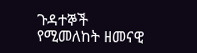ጉዳተኞች የሚመለከት ዘመናዊ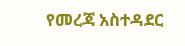የመረጃ አስተዳደር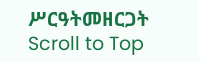ሥርዓትመዘርጋት
Scroll to Top